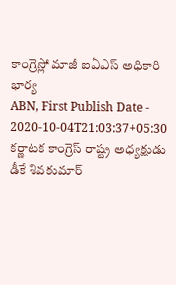కాంగ్రెస్లో మాజీ ఐఏఎస్ అధికారి భార్య
ABN, First Publish Date - 2020-10-04T21:03:37+05:30
కర్ణాటక కాంగ్రెస్ రాష్ట్ర అధ్యక్షుడు డీకే శివకుమార్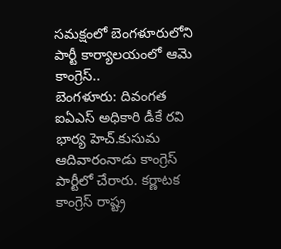సమక్షంలో బెంగళూరులోని పార్టీ కార్యాలయంలో ఆమె కాంగ్రెస్..
బెంగళూరు: దివంగత ఐఏఎస్ అధికారి డీకే రవి భార్య హెచ్.కుసుమ ఆదివారంనాడు కాంగ్రెస్ పార్టీలో చేరారు. కర్ణాటక కాంగ్రెస్ రాష్ట్ర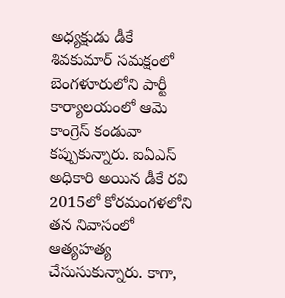అధ్యక్షుడు డీకే శివకుమార్ సమక్షంలో బెంగళూరులోని పార్టీ కార్యాలయంలో ఆమె కాంగ్రెస్ కండువా కప్పుకున్నారు. ఐఏఎస్ అధికారి అయిన డీకే రవి 2015లో కోరమంగళలోని తన నివాసంలో ఆత్యహత్య చేసుసుకున్నారు. కాగా,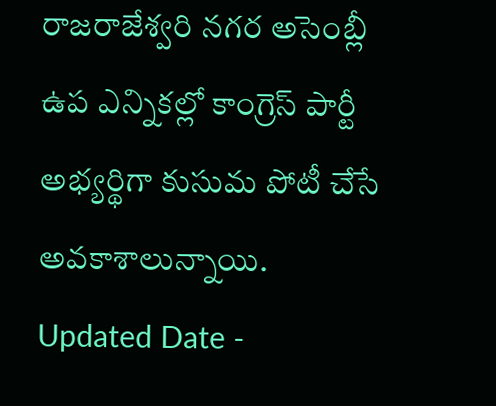రాజరాజేశ్వరి నగర అసెంబ్లీ ఉప ఎన్నికల్లో కాంగ్రెస్ పార్టీ అభ్యర్థిగా కుసుమ పోటీ చేసే అవకాశాలున్నాయి.
Updated Date -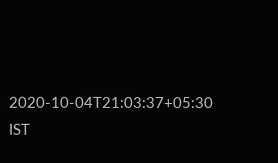2020-10-04T21:03:37+05:30 IST